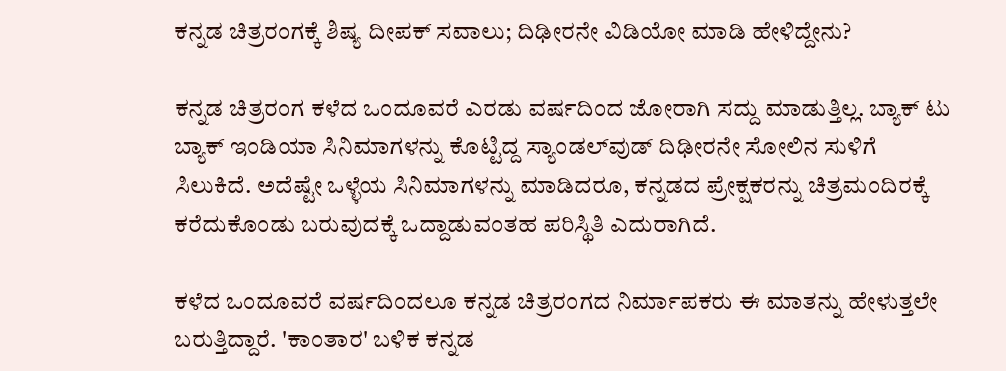ಕನ್ನಡ ಚಿತ್ರರಂಗಕ್ಕೆ ಶಿಷ್ಯ ದೀಪಕ್ ಸವಾಲು; ದಿಢೀರನೇ ವಿಡಿಯೋ ಮಾಡಿ ಹೇಳಿದ್ದೇನು?

ಕನ್ನಡ ಚಿತ್ರರಂಗ ಕಳೆದ ಒಂದೂವರೆ ಎರಡು ವರ್ಷದಿಂದ ಜೋರಾಗಿ ಸದ್ದು ಮಾಡುತ್ತಿಲ್ಲ. ಬ್ಯಾಕ್ ಟು ಬ್ಯಾಕ್ ಇಂಡಿಯಾ ಸಿನಿಮಾಗಳನ್ನು ಕೊಟ್ಟಿದ್ದ ಸ್ಯಾಂಡಲ್‌ವುಡ್ ದಿಢೀರನೇ ಸೋಲಿನ ಸುಳಿಗೆ ಸಿಲುಕಿದೆ. ಅದೆಷ್ಟೇ ಒಳ್ಳೆಯ ಸಿನಿಮಾಗಳನ್ನು ಮಾಡಿದರೂ, ಕನ್ನಡದ ಪ್ರೇಕ್ಷಕರನ್ನು ಚಿತ್ರಮಂದಿರಕ್ಕೆ ಕರೆದುಕೊಂಡು ಬರುವುದಕ್ಕೆ ಒದ್ದಾಡುವಂತಹ ಪರಿಸ್ಥಿತಿ ಎದುರಾಗಿದೆ.

ಕಳೆದ ಒಂದೂವರೆ ವರ್ಷದಿಂದಲೂ ಕನ್ನಡ ಚಿತ್ರರಂಗದ ನಿರ್ಮಾಪಕರು ಈ ಮಾತನ್ನು ಹೇಳುತ್ತಲೇ ಬರುತ್ತಿದ್ದಾರೆ. 'ಕಾಂತಾರ' ಬಳಿಕ ಕನ್ನಡ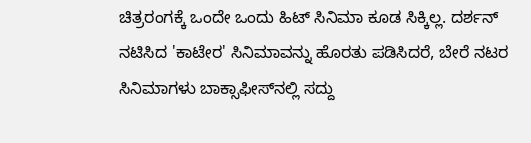ಚಿತ್ರರಂಗಕ್ಕೆ ಒಂದೇ ಒಂದು ಹಿಟ್ ಸಿನಿಮಾ ಕೂಡ ಸಿಕ್ಕಿಲ್ಲ. ದರ್ಶನ್ ನಟಿಸಿದ 'ಕಾಟೇರ' ಸಿನಿಮಾವನ್ನು ಹೊರತು ಪಡಿಸಿದರೆ, ಬೇರೆ ನಟರ ಸಿನಿಮಾಗಳು ಬಾಕ್ಸಾಫೀಸ್‌ನಲ್ಲಿ ಸದ್ದು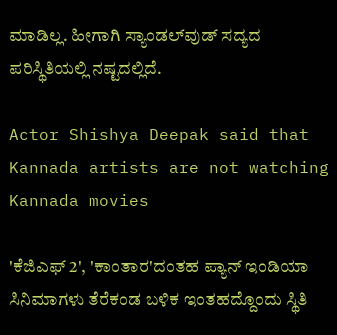ಮಾಡಿಲ್ಲ. ಹೀಗಾಗಿ ಸ್ಯಾಂಡಲ್‌ವುಡ್ ಸದ್ಯದ ಪರಿಸ್ಥಿತಿಯಲ್ಲಿ ನಷ್ಟದಲ್ಲಿದೆ.

Actor Shishya Deepak said that Kannada artists are not watching Kannada movies

'ಕೆಜಿಎಫ್ 2', 'ಕಾಂತಾರ'ದಂತಹ ಪ್ಯಾನ್ ಇಂಡಿಯಾ ಸಿನಿಮಾಗಳು ತೆರೆಕಂಡ ಬಳಿಕ ಇಂತಹದ್ದೊಂದು ಸ್ಥಿತಿ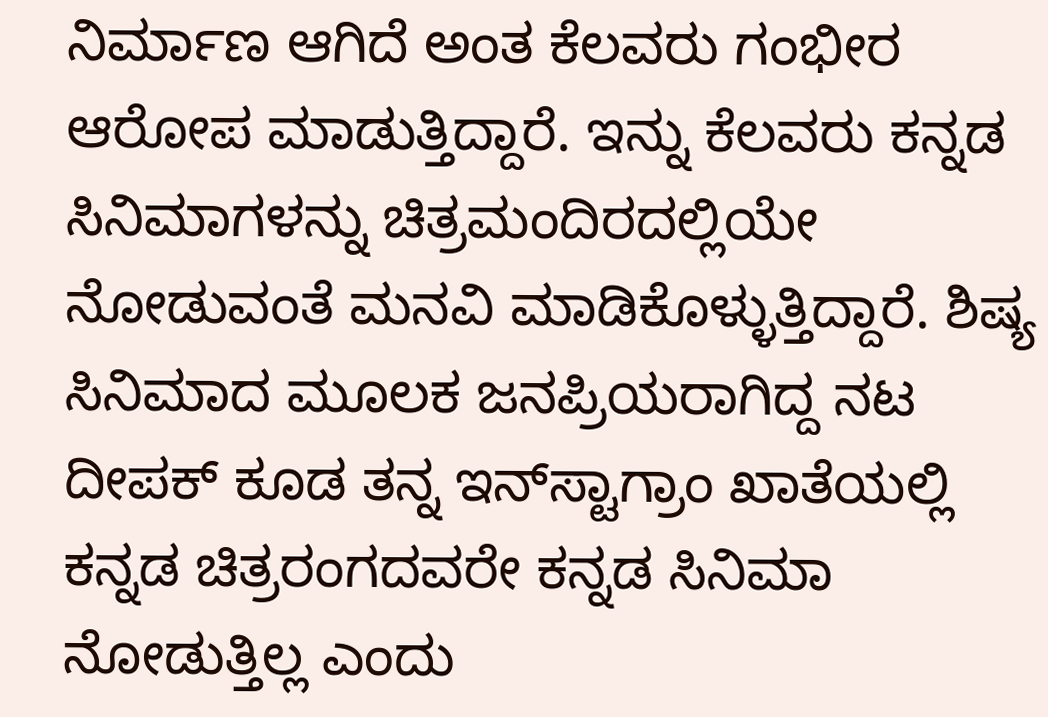ನಿರ್ಮಾಣ ಆಗಿದೆ ಅಂತ ಕೆಲವರು ಗಂಭೀರ ಆರೋಪ ಮಾಡುತ್ತಿದ್ದಾರೆ. ಇನ್ನು ಕೆಲವರು ಕನ್ನಡ ಸಿನಿಮಾಗಳನ್ನು ಚಿತ್ರಮಂದಿರದಲ್ಲಿಯೇ ನೋಡುವಂತೆ ಮನವಿ ಮಾಡಿಕೊಳ್ಳುತ್ತಿದ್ದಾರೆ. ಶಿಷ್ಯ ಸಿನಿಮಾದ ಮೂಲಕ ಜನಪ್ರಿಯರಾಗಿದ್ದ ನಟ ದೀಪಕ್ ಕೂಡ ತನ್ನ ಇನ್‌ಸ್ಟಾಗ್ರಾಂ ಖಾತೆಯಲ್ಲಿ ಕನ್ನಡ ಚಿತ್ರರಂಗದವರೇ ಕನ್ನಡ ಸಿನಿಮಾ ನೋಡುತ್ತಿಲ್ಲ ಎಂದು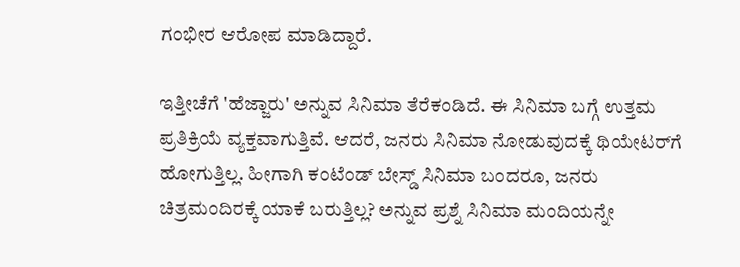ಗಂಭೀರ ಆರೋಪ ಮಾಡಿದ್ದಾರೆ.

ಇತ್ತೀಚೆಗೆ 'ಹೆಜ್ಜಾರು' ಅನ್ನುವ ಸಿನಿಮಾ ತೆರೆಕಂಡಿದೆ. ಈ ಸಿನಿಮಾ ಬಗ್ಗೆ ಉತ್ತಮ ಪ್ರತಿಕ್ರಿಯೆ ವ್ಯಕ್ತವಾಗುತ್ತಿವೆ. ಆದರೆ, ಜನರು ಸಿನಿಮಾ ನೋಡುವುದಕ್ಕೆ ಥಿಯೇಟರ್‌ಗೆ ಹೋಗುತ್ತಿಲ್ಲ. ಹೀಗಾಗಿ ಕಂಟೆಂಡ್ ಬೇಸ್ಡ್‌ ಸಿನಿಮಾ ಬಂದರೂ, ಜನರು ಚಿತ್ರಮಂದಿರಕ್ಕೆ ಯಾಕೆ ಬರುತ್ತಿಲ್ಲ? ಅನ್ನುವ ಪ್ರಶ್ನೆ ಸಿನಿಮಾ ಮಂದಿಯನ್ನೇ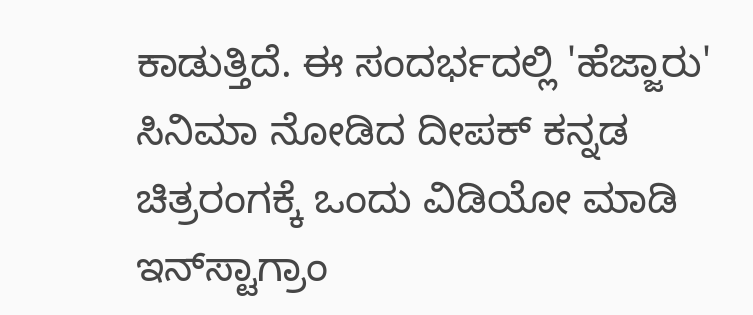ಕಾಡುತ್ತಿದೆ. ಈ ಸಂದರ್ಭದಲ್ಲಿ 'ಹೆಜ್ಜಾರು' ಸಿನಿಮಾ ನೋಡಿದ ದೀಪಕ್ ಕನ್ನಡ ಚಿತ್ರರಂಗಕ್ಕೆ ಒಂದು ವಿಡಿಯೋ ಮಾಡಿ ಇನ್‌ಸ್ಟಾಗ್ರಾಂ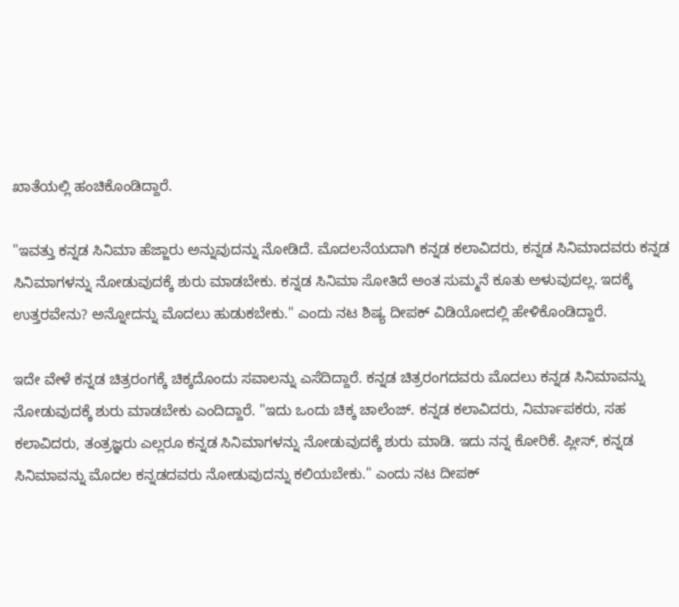ಖಾತೆಯಲ್ಲಿ ಹಂಚಿಕೊಂಡಿದ್ದಾರೆ.

"ಇವತ್ತು ಕನ್ನಡ ಸಿನಿಮಾ ಹೆಜ್ಜಾರು ಅನ್ನುವುದನ್ನು ನೋಡಿದೆ. ಮೊದಲನೆಯದಾಗಿ ಕನ್ನಡ ಕಲಾವಿದರು, ಕನ್ನಡ ಸಿನಿಮಾದವರು ಕನ್ನಡ ಸಿನಿಮಾಗಳನ್ನು ನೋಡುವುದಕ್ಕೆ ಶುರು ಮಾಡಬೇಕು. ಕನ್ನಡ ಸಿನಿಮಾ ಸೋತಿದೆ ಅಂತ ಸುಮ್ಮನೆ ಕೂತು ಅಳುವುದಲ್ಲ. ಇದಕ್ಕೆ ಉತ್ತರವೇನು? ಅನ್ನೋದನ್ನು ಮೊದಲು ಹುಡುಕಬೇಕು." ಎಂದು ನಟ ಶಿಷ್ಯ ದೀಪಕ್ ವಿಡಿಯೋದಲ್ಲಿ ಹೇಳಿಕೊಂಡಿದ್ದಾರೆ.

ಇದೇ ವೇಳೆ ಕನ್ನಡ ಚಿತ್ರರಂಗಕ್ಕೆ ಚಿಕ್ಕದೊಂದು ಸವಾಲನ್ನು ಎಸೆದಿದ್ದಾರೆ. ಕನ್ನಡ ಚಿತ್ರರಂಗದವರು ಮೊದಲು ಕನ್ನಡ ಸಿನಿಮಾವನ್ನು ನೋಡುವುದಕ್ಕೆ ಶುರು ಮಾಡಬೇಕು ಎಂದಿದ್ದಾರೆ. "ಇದು ಒಂದು ಚಿಕ್ಕ ಚಾಲೆಂಜ್. ಕನ್ನಡ ಕಲಾವಿದರು, ನಿರ್ಮಾಪಕರು, ಸಹ ಕಲಾವಿದರು, ತಂತ್ರಜ್ಞರು ಎಲ್ಲರೂ ಕನ್ನಡ ಸಿನಿಮಾಗಳನ್ನು ನೋಡುವುದಕ್ಕೆ ಶುರು ಮಾಡಿ. ಇದು ನನ್ನ ಕೋರಿಕೆ. ಪ್ಲೀಸ್, ಕನ್ನಡ ಸಿನಿಮಾವನ್ನು ಮೊದಲ ಕನ್ನಡದವರು ನೋಡುವುದನ್ನು ಕಲಿಯಬೇಕು." ಎಂದು ನಟ ದೀಪಕ್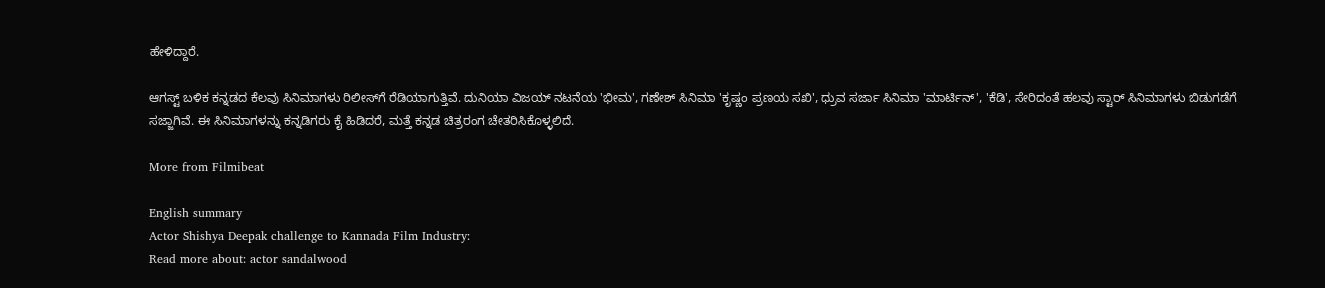ಹೇಳಿದ್ದಾರೆ.

ಆಗಸ್ಟ್ ಬಳಿಕ ಕನ್ನಡದ ಕೆಲವು ಸಿನಿಮಾಗಳು ರಿಲೀಸ್‌ಗೆ ರೆಡಿಯಾಗುತ್ತಿವೆ. ದುನಿಯಾ ವಿಜಯ್ ನಟನೆಯ 'ಭೀಮ', ಗಣೇಶ್ ಸಿನಿಮಾ 'ಕೃಷ್ಣಂ ಪ್ರಣಯ ಸಖಿ', ಧ್ರುವ ಸರ್ಜಾ ಸಿನಿಮಾ 'ಮಾರ್ಟಿನ್', 'ಕೆಡಿ', ಸೇರಿದಂತೆ ಹಲವು ಸ್ಟಾರ್ ಸಿನಿಮಾಗಳು ಬಿಡುಗಡೆಗೆ ಸಜ್ಜಾಗಿವೆ. ಈ ಸಿನಿಮಾಗಳನ್ನು ಕನ್ನಡಿಗರು ಕೈ ಹಿಡಿದರೆ, ಮತ್ತೆ ಕನ್ನಡ ಚಿತ್ರರಂಗ ಚೇತರಿಸಿಕೊಳ್ಳಲಿದೆ.

More from Filmibeat

English summary
Actor Shishya Deepak challenge to Kannada Film Industry:
Read more about: actor sandalwood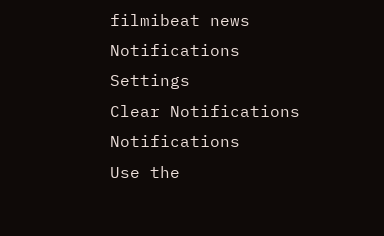filmibeat news
Notifications
Settings
Clear Notifications
Notifications
Use the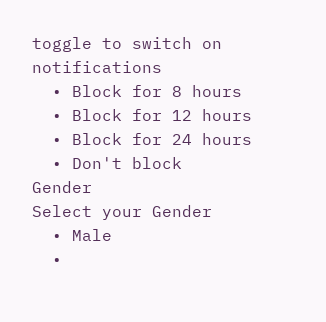toggle to switch on notifications
  • Block for 8 hours
  • Block for 12 hours
  • Block for 24 hours
  • Don't block
Gender
Select your Gender
  • Male
  •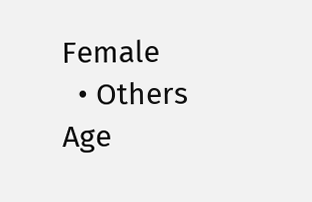Female
  • Others
Age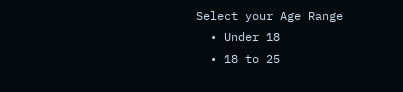Select your Age Range
  • Under 18
  • 18 to 25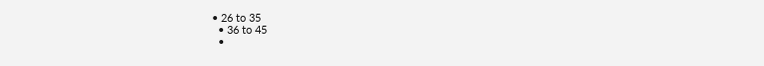• 26 to 35
  • 36 to 45
  •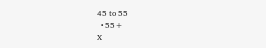45 to 55
  • 55+
X